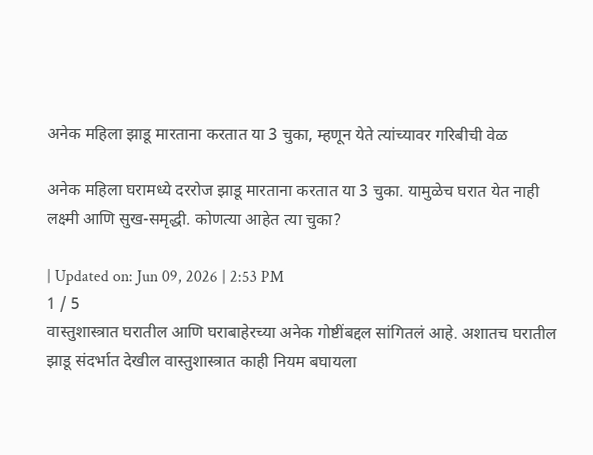अनेक महिला झाडू मारताना करतात या 3 चुका, म्हणून येते त्यांच्यावर गरिबीची वेळ

अनेक महिला घरामध्ये दररोज झाडू मारताना करतात या 3 चुका. यामुळेच घरात येत नाही लक्ष्मी आणि सुख-समृद्धी. कोणत्या आहेत त्या चुका?

| Updated on: Jun 09, 2026 | 2:53 PM
1 / 5
वास्तुशास्त्रात घरातील आणि घराबाहेरच्या अनेक गोष्टींबद्दल सांगितलं आहे. अशातच घरातील झाडू संदर्भात देखील वास्तुशास्त्रात काही नियम बघायला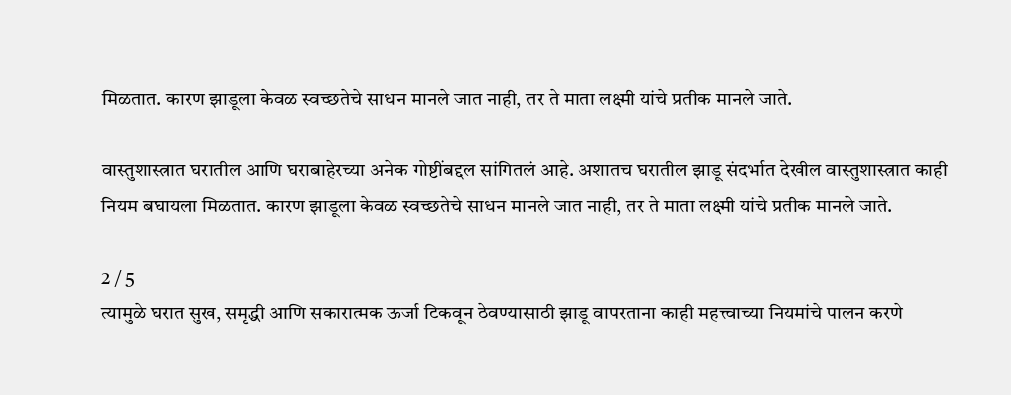मिळतात. कारण झाडूला केवळ स्वच्छतेचे साधन मानले जात नाही, तर ते माता लक्ष्मी यांचे प्रतीक मानले जाते.

वास्तुशास्त्रात घरातील आणि घराबाहेरच्या अनेक गोष्टींबद्दल सांगितलं आहे. अशातच घरातील झाडू संदर्भात देखील वास्तुशास्त्रात काही नियम बघायला मिळतात. कारण झाडूला केवळ स्वच्छतेचे साधन मानले जात नाही, तर ते माता लक्ष्मी यांचे प्रतीक मानले जाते.

2 / 5
त्यामुळे घरात सुख, समृद्धी आणि सकारात्मक ऊर्जा टिकवून ठेवण्यासाठी झाडू वापरताना काही महत्त्वाच्या नियमांचे पालन करणे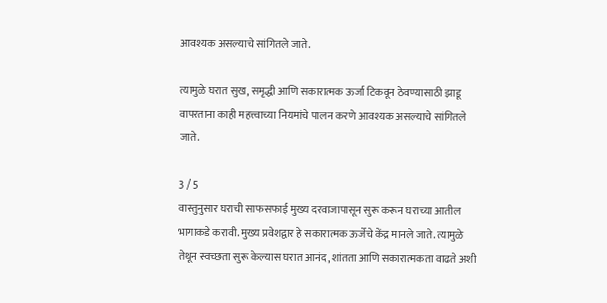आवश्यक असल्याचे सांगितले जाते.

त्यामुळे घरात सुख, समृद्धी आणि सकारात्मक ऊर्जा टिकवून ठेवण्यासाठी झाडू वापरताना काही महत्त्वाच्या नियमांचे पालन करणे आवश्यक असल्याचे सांगितले जाते.

3 / 5
वास्तुनुसार घराची साफसफाई मुख्य दरवाजापासून सुरू करून घराच्या आतील भागाकडे करावी. मुख्य प्रवेशद्वार हे सकारात्मक ऊर्जेचे केंद्र मानले जाते. त्यामुळे तेथून स्वच्छता सुरू केल्यास घरात आनंद, शांतता आणि सकारात्मकता वाढते अशी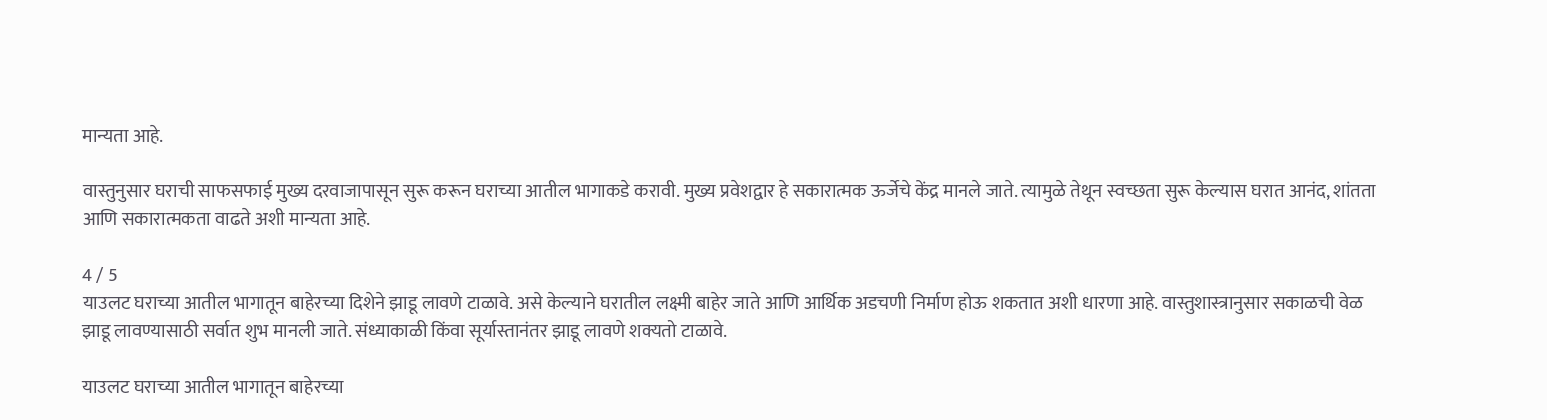मान्यता आहे.

वास्तुनुसार घराची साफसफाई मुख्य दरवाजापासून सुरू करून घराच्या आतील भागाकडे करावी. मुख्य प्रवेशद्वार हे सकारात्मक ऊर्जेचे केंद्र मानले जाते. त्यामुळे तेथून स्वच्छता सुरू केल्यास घरात आनंद, शांतता आणि सकारात्मकता वाढते अशी मान्यता आहे.

4 / 5
याउलट घराच्या आतील भागातून बाहेरच्या दिशेने झाडू लावणे टाळावे. असे केल्याने घरातील लक्ष्मी बाहेर जाते आणि आर्थिक अडचणी निर्माण होऊ शकतात अशी धारणा आहे. वास्तुशास्त्रानुसार सकाळची वेळ झाडू लावण्यासाठी सर्वात शुभ मानली जाते. संध्याकाळी किंवा सूर्यास्तानंतर झाडू लावणे शक्यतो टाळावे.

याउलट घराच्या आतील भागातून बाहेरच्या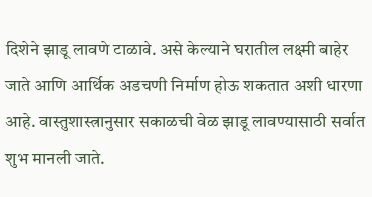दिशेने झाडू लावणे टाळावे. असे केल्याने घरातील लक्ष्मी बाहेर जाते आणि आर्थिक अडचणी निर्माण होऊ शकतात अशी धारणा आहे. वास्तुशास्त्रानुसार सकाळची वेळ झाडू लावण्यासाठी सर्वात शुभ मानली जाते.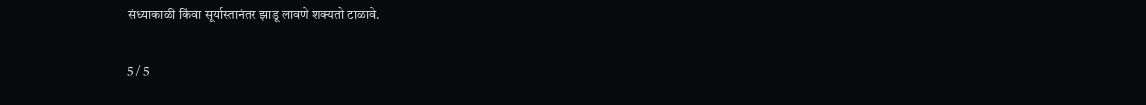संध्याकाळी किंवा सूर्यास्तानंतर झाडू लावणे शक्यतो टाळावे.

5 / 5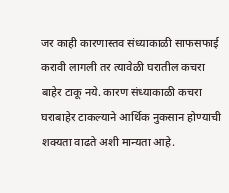जर काही कारणास्तव संध्याकाळी साफसफाई करावी लागली तर त्यावेळी घरातील कचरा बाहेर टाकू नये. कारण संध्याकाळी कचरा घराबाहेर टाकल्याने आर्थिक नुकसान होण्याची शक्यता वाढते अशी मान्यता आहे.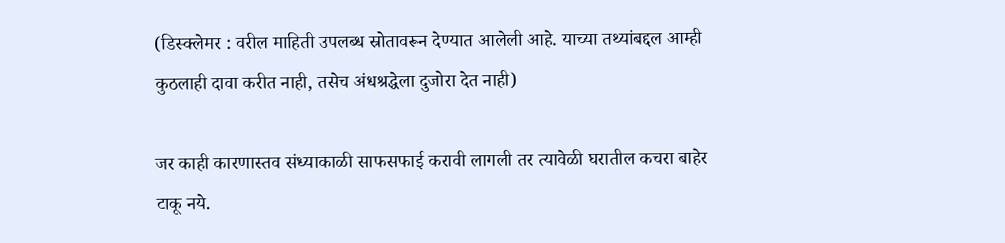(डिस्क्लेमर : वरील माहिती उपलब्ध स्रोतावरून देण्यात आलेली आहे. याच्या तथ्यांबद्दल आम्ही कुठलाही दावा करीत नाही, तसेच अंधश्रद्धेला दुजोरा देत नाही)

जर काही कारणास्तव संध्याकाळी साफसफाई करावी लागली तर त्यावेळी घरातील कचरा बाहेर टाकू नये.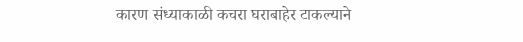कारण संध्याकाळी कचरा घराबाहेर टाकल्याने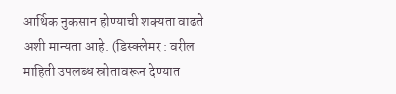आर्थिक नुकसान होण्याची शक्यता वाढते अशी मान्यता आहे. (डिस्क्लेमर : वरील माहिती उपलब्ध स्रोतावरून देण्यात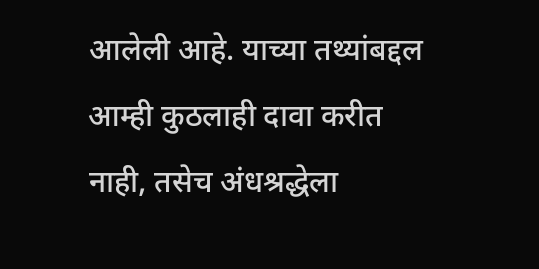आलेली आहे. याच्या तथ्यांबद्दल आम्ही कुठलाही दावा करीत नाही, तसेच अंधश्रद्धेला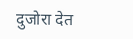दुजोरा देत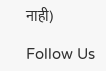नाही)

Follow Us